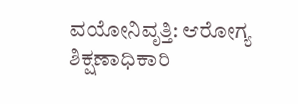ವಯೋನಿವೃತ್ತಿ: ಆರೋಗ್ಯ ಶಿಕ್ಷಣಾಧಿಕಾರಿ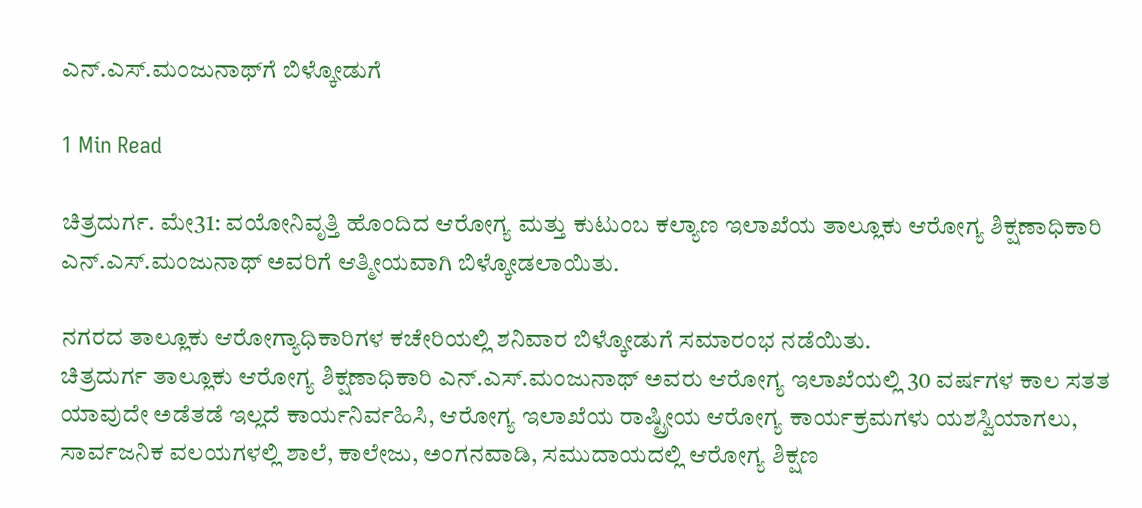ಎನ್.ಎಸ್.ಮಂಜುನಾಥ್‍ಗೆ ಬಿಳ್ಕೋಡುಗೆ

1 Min Read

ಚಿತ್ರದುರ್ಗ. ಮೇ31: ವಯೋನಿವೃತ್ತಿ ಹೊಂದಿದ ಆರೋಗ್ಯ ಮತ್ತು ಕುಟುಂಬ ಕಲ್ಯಾಣ ಇಲಾಖೆಯ ತಾಲ್ಲೂಕು ಆರೋಗ್ಯ ಶಿಕ್ಷಣಾಧಿಕಾರಿ ಎನ್.ಎಸ್.ಮಂಜುನಾಥ್ ಅವರಿಗೆ ಆತ್ಮೀಯವಾಗಿ ಬಿಳ್ಕೋಡಲಾಯಿತು.

ನಗರದ ತಾಲ್ಲೂಕು ಆರೋಗ್ಯಾಧಿಕಾರಿಗಳ ಕಚೇರಿಯಲ್ಲಿ ಶನಿವಾರ ಬಿಳ್ಕೋಡುಗೆ ಸಮಾರಂಭ ನಡೆಯಿತು.
ಚಿತ್ರದುರ್ಗ ತಾಲ್ಲೂಕು ಆರೋಗ್ಯ ಶಿಕ್ಷಣಾಧಿಕಾರಿ ಎನ್.ಎಸ್.ಮಂಜುನಾಥ್ ಅವರು ಆರೋಗ್ಯ ಇಲಾಖೆಯಲ್ಲಿ 30 ವರ್ಷಗಳ ಕಾಲ ಸತತ ಯಾವುದೇ ಅಡೆತಡೆ ಇಲ್ಲದೆ ಕಾರ್ಯನಿರ್ವಹಿಸಿ, ಆರೋಗ್ಯ ಇಲಾಖೆಯ ರಾಷ್ಟ್ರೀಯ ಆರೋಗ್ಯ ಕಾರ್ಯಕ್ರಮಗಳು ಯಶಸ್ವಿಯಾಗಲು, ಸಾರ್ವಜನಿಕ ವಲಯಗಳಲ್ಲಿ ಶಾಲೆ, ಕಾಲೇಜು, ಅಂಗನವಾಡಿ, ಸಮುದಾಯದಲ್ಲಿ ಆರೋಗ್ಯ ಶಿಕ್ಷಣ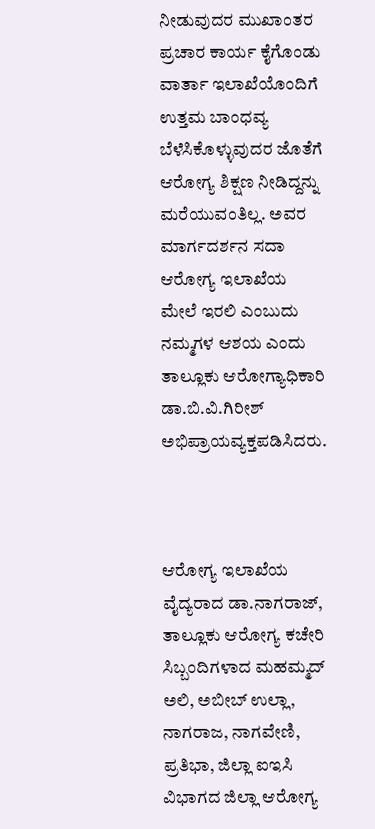ನೀಡುವುದರ ಮುಖಾಂತರ ಪ್ರಚಾರ ಕಾರ್ಯ ಕೈಗೊಂಡು ವಾರ್ತಾ ಇಲಾಖೆಯೊಂದಿಗೆ ಉತ್ತಮ ಬಾಂಧವ್ಯ ಬೆಳೆಸಿಕೊಳ್ಳುವುದರ ಜೊತೆಗೆ ಆರೋಗ್ಯ ಶಿಕ್ಷಣ ನೀಡಿದ್ದನ್ನು ಮರೆಯುವಂತಿಲ್ಲ. ಅವರ ಮಾರ್ಗದರ್ಶನ ಸದಾ ಆರೋಗ್ಯ ಇಲಾಖೆಯ ಮೇಲೆ ಇರಲಿ ಎಂಬುದು ನಮ್ಮಗಳ ಆಶಯ ಎಂದು ತಾಲ್ಲೂಕು ಆರೋಗ್ಯಾಧಿಕಾರಿ ಡಾ.ಬಿ.ವಿ.ಗಿರೀಶ್ ಅಭಿಪ್ರಾಯವ್ಯಕ್ತಪಡಿಸಿದರು.



ಆರೋಗ್ಯ ಇಲಾಖೆಯ ವೈದ್ಯರಾದ ಡಾ.ನಾಗರಾಜ್, ತಾಲ್ಲೂಕು ಆರೋಗ್ಯ ಕಚೇರಿ ಸಿಬ್ಬಂದಿಗಳಾದ ಮಹಮ್ಮದ್ ಅಲಿ, ಅಬೀಬ್ ಉಲ್ಲಾ, ನಾಗರಾಜ, ನಾಗವೇಣಿ, ಪ್ರತಿಭಾ, ಜಿಲ್ಲಾ ಐಇಸಿ ವಿಭಾಗದ ಜಿಲ್ಲಾ ಆರೋಗ್ಯ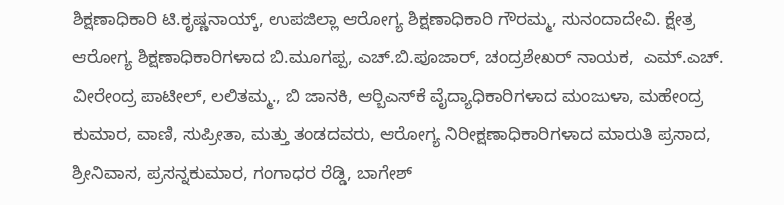ಶಿಕ್ಷಣಾಧಿಕಾರಿ ಟಿ.ಕೃಷ್ಣನಾಯ್ಕ್, ಉಪಜಿಲ್ಲಾ ಆರೋಗ್ಯ ಶಿಕ್ಷಣಾಧಿಕಾರಿ ಗೌರಮ್ಮ, ಸುನಂದಾದೇವಿ. ಕ್ಷೇತ್ರ ಆರೋಗ್ಯ ಶಿಕ್ಷಣಾಧಿಕಾರಿಗಳಾದ ಬಿ.ಮೂಗಪ್ಪ, ಎಚ್.ಬಿ.ಪೂಜಾರ್, ಚಂದ್ರಶೇಖರ್ ನಾಯಕ,  ಎಮ್.ಎಚ್. ವೀರೇಂದ್ರ ಪಾಟೀಲ್, ಲಲಿತಮ್ಮ., ಬಿ ಜಾನಕಿ, ಆರ್‍ಬಿಎಸ್‍ಕೆ ವೈದ್ಯಾಧಿಕಾರಿಗಳಾದ ಮಂಜುಳಾ, ಮಹೇಂದ್ರ ಕುಮಾರ, ವಾಣಿ, ಸುಪ್ರೀತಾ, ಮತ್ತು ತಂಡದವರು, ಆರೋಗ್ಯ ನಿರೀಕ್ಷಣಾಧಿಕಾರಿಗಳಾದ ಮಾರುತಿ ಪ್ರಸಾದ, ಶ್ರೀನಿವಾಸ, ಪ್ರಸನ್ನಕುಮಾರ, ಗಂಗಾಧರ ರೆಡ್ಡಿ, ಬಾಗೇಶ್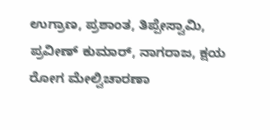ಉಗ್ರಾಣ, ಪ್ರಶಾಂತ, ತಿಪ್ಪೇಸ್ವಾಮಿ, ಪ್ರವೀಣ್ ಕುಮಾರ್, ನಾಗರಾಜ, ಕ್ಷಯ ರೋಗ ಮೇಲ್ವಿಚಾರಣಾ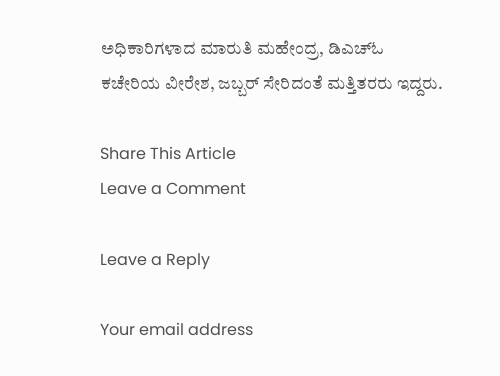ಅಧಿಕಾರಿಗಳಾದ ಮಾರುತಿ ಮಹೇಂದ್ರ, ಡಿಎಚ್‍ಓ ಕಚೇರಿಯ ವೀರೇಶ, ಜಬ್ಬರ್ ಸೇರಿದಂತೆ ಮತ್ತಿತರರು ಇದ್ದರು.

Share This Article
Leave a Comment

Leave a Reply

Your email address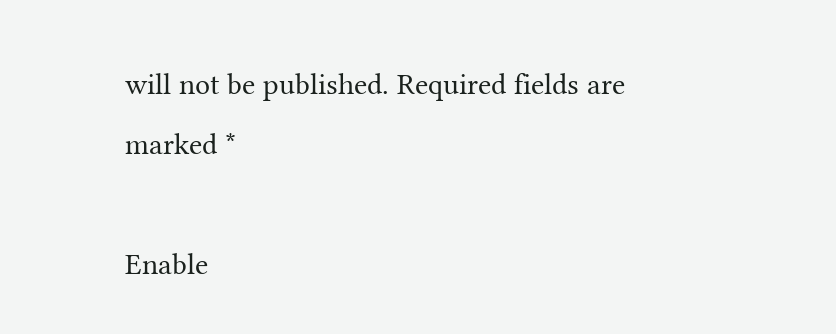will not be published. Required fields are marked *

Enable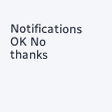Notifications OK No thanks